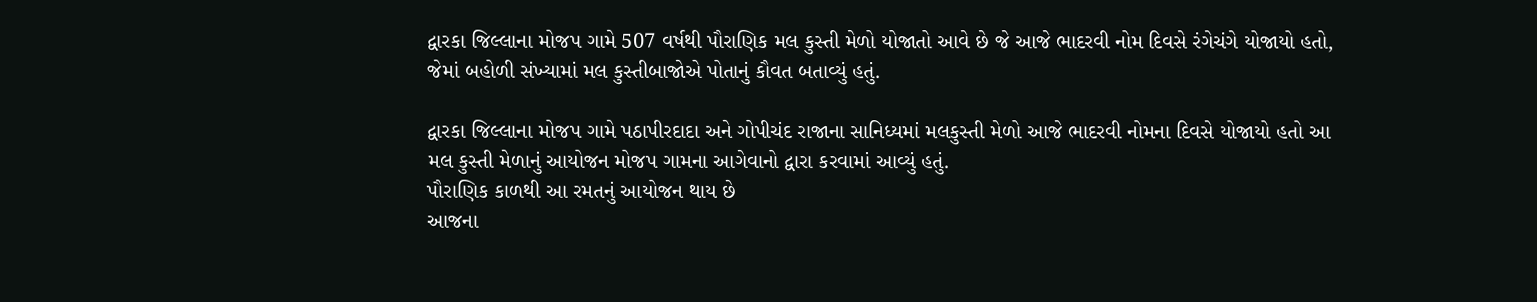દ્વારકા જિલ્લાના મોજપ ગામે 507 વર્ષથી પૌરાણિક મલ કુસ્તી મેળો યોજાતો આવે છે જે આજે ભાદરવી નોમ દિવસે રંગેચંગે યોજાયો હતો, જેમાં બહોળી સંખ્યામાં મલ કુસ્તીબાજોએ પોતાનું કૌવત બતાવ્યું હતું.

દ્વારકા જિલ્લાના મોજપ ગામે પઠાપીરદાદા અને ગોપીચંદ રાજાના સાનિધ્યમાં મલકુસ્તી મેળો આજે ભાદરવી નોમના દિવસે યોજાયો હતો આ મલ કુસ્તી મેળાનું આયોજન મોજપ ગામના આગેવાનો દ્વારા કરવામાં આવ્યું હતું.
પૌરાણિક કાળથી આ રમતનું આયોજન થાય છે
આજના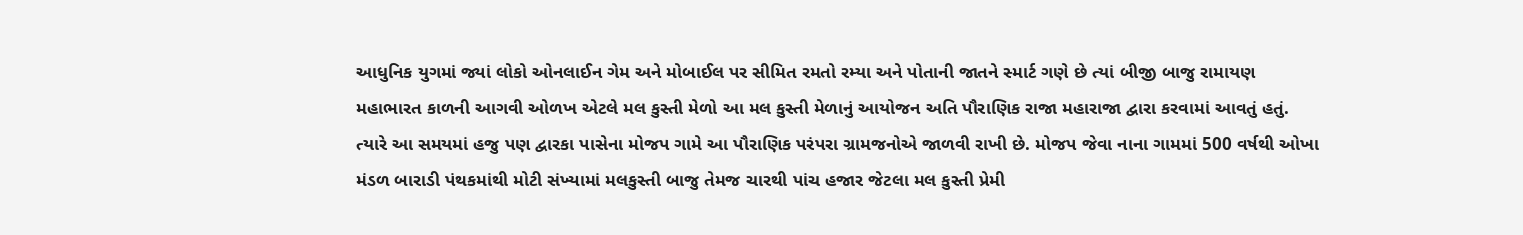આધુનિક યુગમાં જ્યાં લોકો ઓનલાઈન ગેમ અને મોબાઈલ પર સીમિત રમતો રમ્યા અને પોતાની જાતને સ્માર્ટ ગણે છે ત્યાં બીજી બાજુ રામાયણ મહાભારત કાળની આગવી ઓળખ એટલે મલ કુસ્તી મેળો આ મલ કુસ્તી મેળાનું આયોજન અતિ પૌરાણિક રાજા મહારાજા દ્વારા કરવામાં આવતું હતું. ત્યારે આ સમયમાં હજુ પણ દ્વારકા પાસેના મોજપ ગામે આ પૌરાણિક પરંપરા ગ્રામજનોએ જાળવી રાખી છે. મોજપ જેવા નાના ગામમાં 500 વર્ષથી ઓખા મંડળ બારાડી પંથકમાંથી મોટી સંખ્યામાં મલકુસ્તી બાજુ તેમજ ચારથી પાંચ હજાર જેટલા મલ કુસ્તી પ્રેમી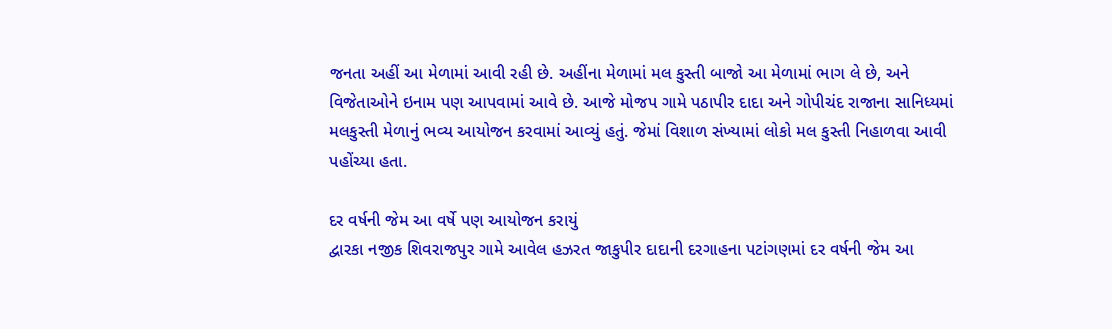જનતા અહીં આ મેળામાં આવી રહી છે. અહીંના મેળામાં મલ કુસ્તી બાજો આ મેળામાં ભાગ લે છે, અને વિજેતાઓને ઇનામ પણ આપવામાં આવે છે. આજે મોજપ ગામે પઠાપીર દાદા અને ગોપીચંદ રાજાના સાનિધ્યમાં મલકુસ્તી મેળાનું ભવ્ય આયોજન કરવામાં આવ્યું હતું. જેમાં વિશાળ સંખ્યામાં લોકો મલ કુસ્તી નિહાળવા આવી પહોંચ્યા હતા.

દર વર્ષની જેમ આ વર્ષે પણ આયોજન કરાયું
દ્વારકા નજીક શિવરાજપુર ગામે આવેલ હઝરત જાકુપીર દાદાની દરગાહના પટાંગણમાં દર વર્ષની જેમ આ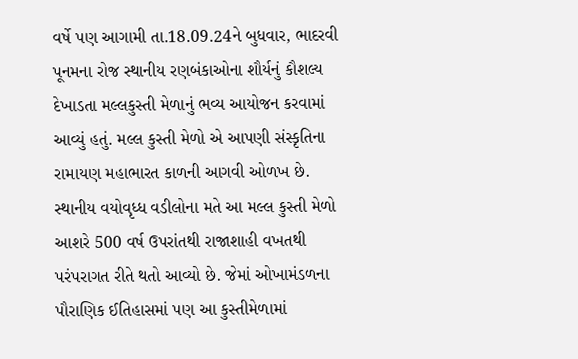વર્ષે પણ આગામી તા.18.09.24ને બુધવાર, ભાદરવી પૂનમના રોજ સ્થાનીય રણબંકાઓના શૌર્યનું કૌશલ્ય દેખાડતા મલ્લકુસ્તી મેળાનું ભવ્ય આયોજન કરવામાં આવ્યું હતું. મલ્લ કુસ્તી મેળો એ આપણી સંસ્કૃતિના રામાયણ મહાભારત કાળની આગવી ઓળખ છે.
સ્થાનીય વયોવૃધ્ધ વડીલોના મતે આ મલ્લ કુસ્તી મેળો આશરે 500 વર્ષ ઉપરાંતથી રાજાશાહી વખતથી પરંપરાગત રીતે થતો આવ્યો છે. જેમાં ઓખામંડળના પૌરાણિક ઈતિહાસમાં પણ આ કુસ્તીમેળામાં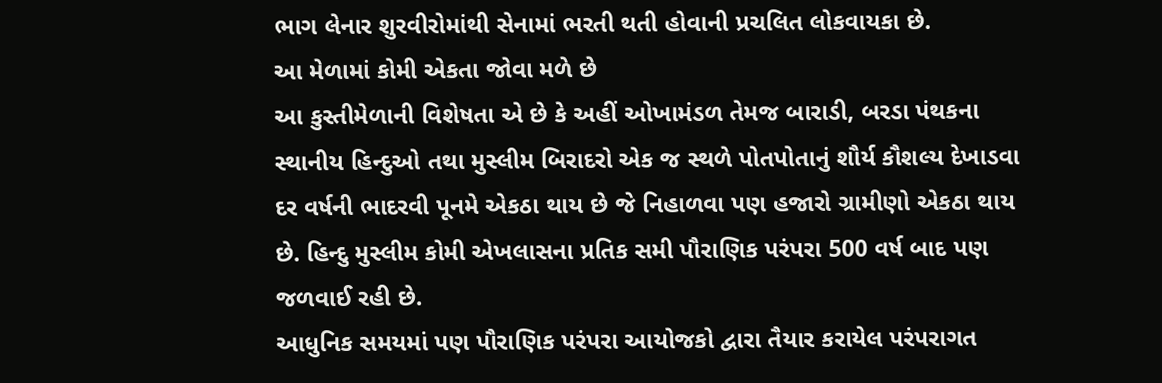ભાગ લેનાર શુરવીરોમાંથી સેનામાં ભરતી થતી હોવાની પ્રચલિત લોકવાયકા છે.
આ મેળામાં કોમી એકતા જોવા મળે છે
આ કુસ્તીમેળાની વિશેષતા એ છે કે અહીં ઓખામંડળ તેમજ બારાડી, બરડા પંથકના સ્થાનીય હિન્દુઓ તથા મુસ્લીમ બિરાદરો એક જ સ્થળે પોતપોતાનું શૌર્ય કૌશલ્ય દેખાડવા દર વર્ષની ભાદરવી પૂનમે એકઠા થાય છે જે નિહાળવા પણ હજારો ગ્રામીણો એકઠા થાય છે. હિન્દુ મુસ્લીમ કોમી એખલાસના પ્રતિક સમી પૌરાણિક પરંપરા 500 વર્ષ બાદ પણ જળવાઈ રહી છે.
આધુનિક સમયમાં પણ પૌરાણિક પરંપરા આયોજકો દ્વારા તૈયાર કરાયેલ પરંપરાગત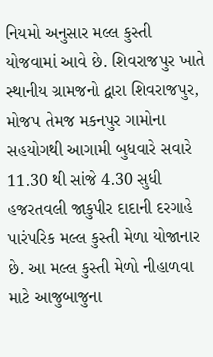નિયમો અનુસાર મલ્લ કુસ્તી યોજવામાં આવે છે. શિવરાજપુર ખાતે સ્થાનીય ગ્રામજનો દ્વારા શિવરાજપુર, મોજપ તેમજ મકનપુર ગામોના સહયોગથી આગામી બુધવારે સવારે 11.30 થી સાંજે 4.30 સુધી હજરતવલી જાકુપીર દાદાની દરગાહે પારંપરિક મલ્લ કુસ્તી મેળા યોજાનાર છે. આ મલ્લ કુસ્તી મેળો નીહાળવા માટે આજુબાજુના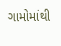ગામોમાંથી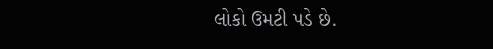લોકો ઉમટી પડે છે.